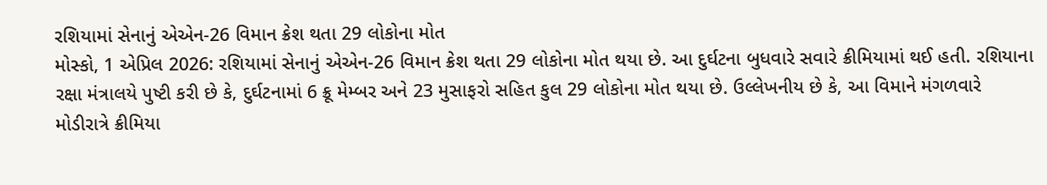રશિયામાં સેનાનું એએન-26 વિમાન ક્રેશ થતા 29 લોકોના મોત
મોસ્કો, 1 એપ્રિલ 2026: રશિયામાં સેનાનું એએન-26 વિમાન ક્રેશ થતા 29 લોકોના મોત થયા છે. આ દુર્ઘટના બુધવારે સવારે ક્રીમિયામાં થઈ હતી. રશિયાના રક્ષા મંત્રાલયે પુષ્ટી કરી છે કે, દુર્ઘટનામાં 6 ક્રૂ મેમ્બર અને 23 મુસાફરો સહિત કુલ 29 લોકોના મોત થયા છે. ઉલ્લેખનીય છે કે, આ વિમાને મંગળવારે મોડીરાત્રે ક્રીમિયા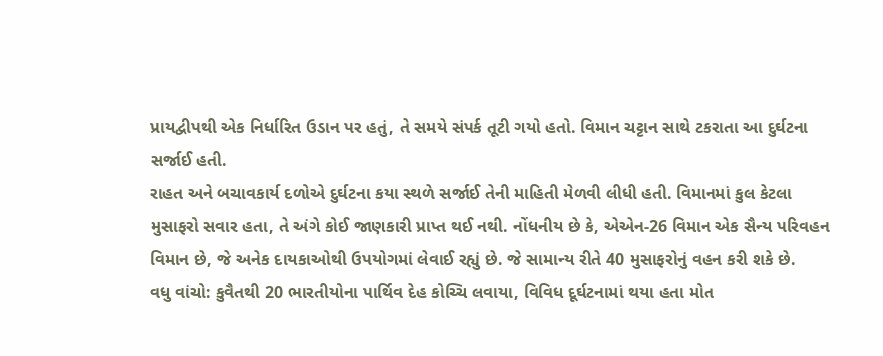પ્રાયદ્વીપથી એક નિર્ધારિત ઉડાન પર હતું, તે સમયે સંપર્ક તૂટી ગયો હતો. વિમાન ચટ્ટાન સાથે ટકરાતા આ દુર્ઘટના સર્જાઈ હતી.
રાહત અને બચાવકાર્ય દળોએ દુર્ઘટના કયા સ્થળે સર્જાઈ તેની માહિતી મેળવી લીધી હતી. વિમાનમાં કુલ કેટલા મુસાફરો સવાર હતા, તે અંગે કોઈ જાણકારી પ્રાપ્ત થઈ નથી. નોંધનીય છે કે, એએન-26 વિમાન એક સૈન્ય પરિવહન વિમાન છે, જે અનેક દાયકાઓથી ઉપયોગમાં લેવાઈ રહ્યું છે. જે સામાન્ય રીતે 40 મુસાફરોનું વહન કરી શકે છે.
વધુ વાંચો: કુવૈતથી 20 ભારતીયોના પાર્થિવ દેહ કોચ્ચિ લવાયા, વિવિધ દૂર્ઘટનામાં થયા હતા મોત